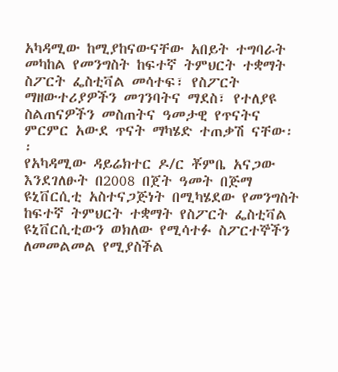አካዳሚው ከሚያከናውናቸው አበይት ተግባራት መካከል የመንግስት ከፍተኛ ትምህርት ተቋማት ስፖርት ፌስቲቫል መሳተፍ፣ የስፖርት ማዘውተሪያዎችን መገንባትና ማደስ፣ የተለያዩ ስልጠናዎችን መስጠትና ዓመታዊ የጥናትና ምርምር አውደ ጥናት ማካሄድ ተጠቃሽ ናቸው፡፡
የአካዳሚው ዳይሬክተር ዶ/ር ቾምቤ አናጋው እንደገለፁት በ2008 በጀት ዓመት በጅማ ዩኒቨርሲቲ አስተናጋጅነት በሚካሄደው የመንግስት ከፍተኛ ትምህርት ተቋማት የስፖርት ፌስቲቫል ዩኒቨርሲቲውን ወክለው የሚሳተፉ ስፖርተኞችን ለመመልመል የሚያስችል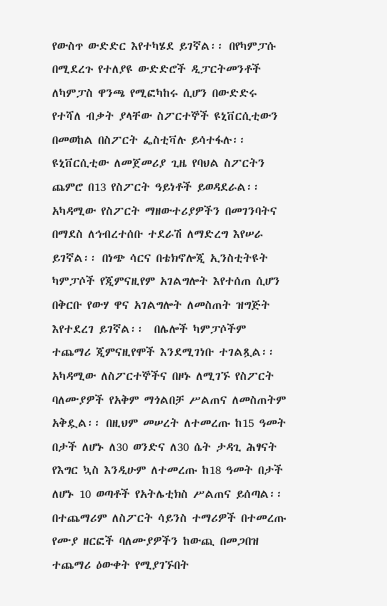የውስጥ ውድድር እየተካሄደ ይገኛል፡፡ በየካምፓሱ በሚደረጉ የተለያዩ ውድድሮች ዲፓርትመንቶች ለካምፓስ ዋንጫ የሚፎካከሩ ሲሆን በውድድሩ የተሻለ ብቃት ያላቸው ስፖርተኞች ዩኒቨርሲቲውን በመወከል በስፖርት ፌስቲቫሉ ይሳተፋሉ፡፡ዩኒቨርሲቲው ለመጀመሪያ ጊዜ የባህል ስፖርትን ጨምሮ በ13 የስፖርት ዓይነቶች ይወዳደራል፡፡
አካዳሚው የስፖርት ማዘውተሪያዎችን በመገንባትና በማደስ ለኅብረተሰቡ ተደራሽ ለማድረግ እየሠራ ይገኛል፡፡ በነጭ ሳርና በቴክኖሎጂ ኢንስቲትዩት ካምፓሶች የጂምናዚየም አገልግሎት እየተሰጠ ሲሆን በቅርቡ የውሃ ዋና አገልግሎት ለመስጠት ዝግጅት እየተደረገ ይገኛል፡፡  በሌሎች ካምፓሶችም ተጨማሪ ጂምናዚየሞች እንደሚገነቡ ተገልጿል፡፡
አካዳሚው ለስፖርተኞችና በዞኑ ለሚገኙ የስፖርት ባለሙያዎች የአቅም ማጎልበቻ ሥልጠና ለመስጠትም አቅዷል፡፡ በዚህም መሠረት ለተመረጡ ከ15 ዓመት በታች ለሆኑ ለ30 ወንድና ለ30 ሴት ታዳጊ ሕፃናት የእግር ኳስ እንዲሁም ለተመረጡ ከ18 ዓመት በታች ለሆኑ 10 ወጣቶች የአትሌቲክስ ሥልጠና ይሰጣል፡፡ በተጨማሪም ለስፖርት ሳይንስ ተማሪዎች በተመረጡ የሙያ ዘርፎች ባለሙያዎችን ከውጪ በመጋበዝ ተጨማሪ ዕውቀት የሚያገኙበት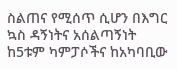ስልጠና የሚሰጥ ሲሆን በእግር ኳስ ዳኝነትና አሰልጣኝነት ከ5ቱም ካምፓሶችና ከአካባቢው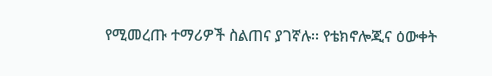የሚመረጡ ተማሪዎች ስልጠና ያገኛሉ፡፡ የቴክኖሎጂና ዕውቀት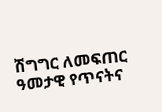ሽግግር ለመፍጠር ዓመታዊ የጥናትና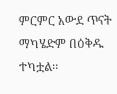ምርምር አውደ ጥናት ማካሄድም በዕቅዱ ተካቷል፡፡